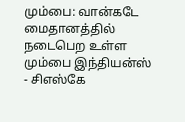மும்பை: வான்கடே மைதானத்தில் நடைபெற உள்ள மும்பை இந்தியன்ஸ் - சிஎஸ்கே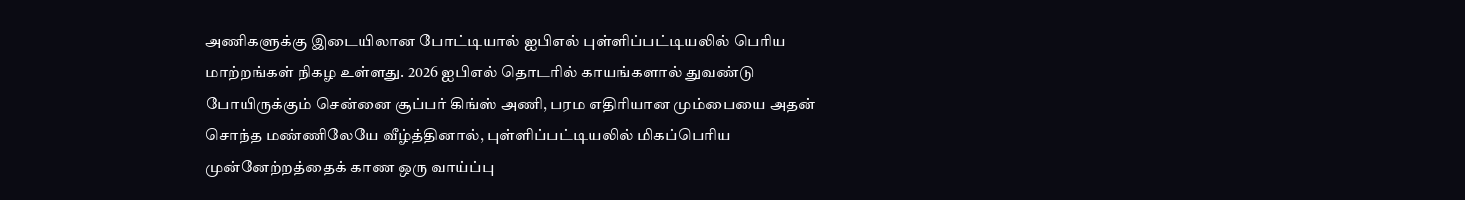அணிகளுக்கு இடையிலான போட்டியால் ஐபிஎல் புள்ளிப்பட்டியலில் பெரிய மாற்றங்கள் நிகழ உள்ளது. 2026 ஐபிஎல் தொடரில் காயங்களால் துவண்டு போயிருக்கும் சென்னை சூப்பர் கிங்ஸ் அணி, பரம எதிரியான மும்பையை அதன் சொந்த மண்ணிலேயே வீழ்த்தினால், புள்ளிப்பட்டியலில் மிகப்பெரிய முன்னேற்றத்தைக் காண ஒரு வாய்ப்பு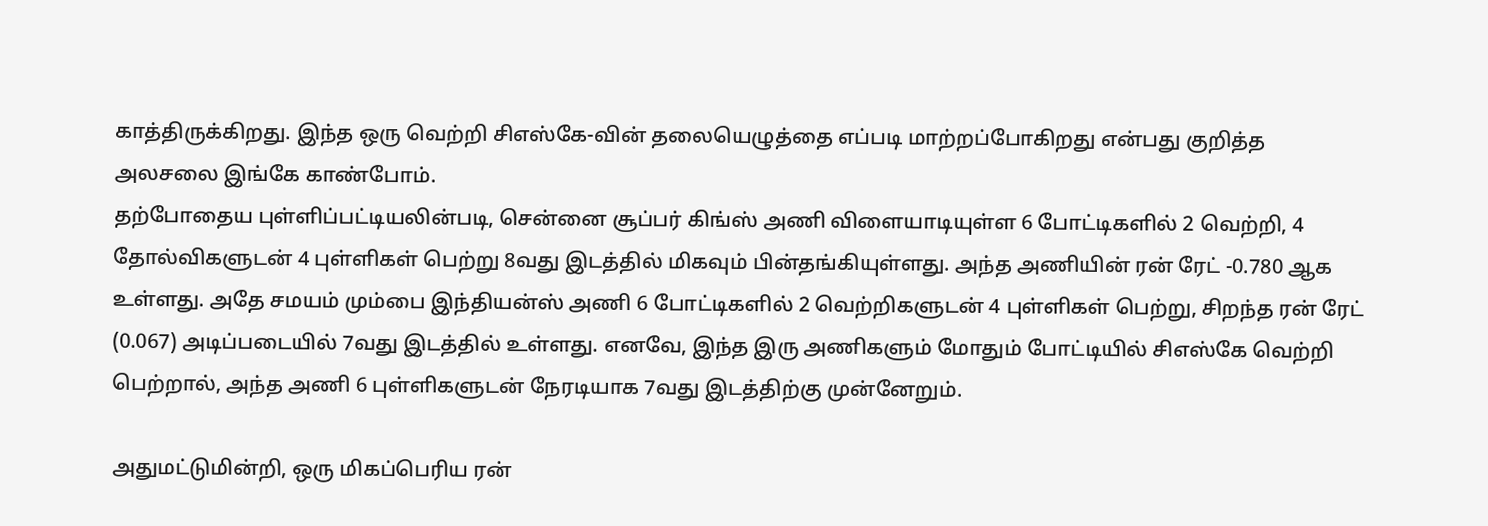காத்திருக்கிறது. இந்த ஒரு வெற்றி சிஎஸ்கே-வின் தலையெழுத்தை எப்படி மாற்றப்போகிறது என்பது குறித்த அலசலை இங்கே காண்போம்.
தற்போதைய புள்ளிப்பட்டியலின்படி, சென்னை சூப்பர் கிங்ஸ் அணி விளையாடியுள்ள 6 போட்டிகளில் 2 வெற்றி, 4 தோல்விகளுடன் 4 புள்ளிகள் பெற்று 8வது இடத்தில் மிகவும் பின்தங்கியுள்ளது. அந்த அணியின் ரன் ரேட் -0.780 ஆக உள்ளது. அதே சமயம் மும்பை இந்தியன்ஸ் அணி 6 போட்டிகளில் 2 வெற்றிகளுடன் 4 புள்ளிகள் பெற்று, சிறந்த ரன் ரேட் (0.067) அடிப்படையில் 7வது இடத்தில் உள்ளது. எனவே, இந்த இரு அணிகளும் மோதும் போட்டியில் சிஎஸ்கே வெற்றி பெற்றால், அந்த அணி 6 புள்ளிகளுடன் நேரடியாக 7வது இடத்திற்கு முன்னேறும்.

அதுமட்டுமின்றி, ஒரு மிகப்பெரிய ரன்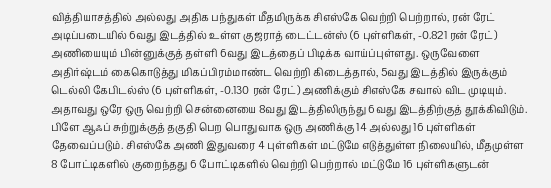வித்தியாசத்தில் அல்லது அதிக பந்துகள் மீதமிருக்க சிஎஸ்கே வெற்றி பெற்றால், ரன் ரேட் அடிப்படையில் 6வது இடத்தில் உள்ள குஜராத் டைட்டன்ஸ் (6 புள்ளிகள், -0.821 ரன் ரேட்) அணியையும் பின்னுக்குத் தள்ளி 6வது இடத்தைப் பிடிக்க வாய்ப்புள்ளது. ஒருவேளை அதிர்ஷ்டம் கைகொடுத்து மிகப்பிரம்மாண்ட வெற்றி கிடைத்தால், 5வது இடத்தில் இருக்கும் டெல்லி கேபிடல்ஸ் (6 புள்ளிகள், -0.130 ரன் ரேட்) அணிக்கும் சிஎஸ்கே சவால் விட முடியும். அதாவது ஒரே ஒரு வெற்றி சென்னையை 8வது இடத்திலிருந்து 6வது இடத்திற்குத் தூக்கிவிடும்.
பிளே ஆஃப் சுற்றுக்குத் தகுதி பெற பொதுவாக ஒரு அணிக்கு 14 அல்லது 16 புள்ளிகள் தேவைப்படும். சிஎஸ்கே அணி இதுவரை 4 புள்ளிகள் மட்டுமே எடுத்துள்ள நிலையில், மீதமுள்ள 8 போட்டிகளில் குறைந்தது 6 போட்டிகளில் வெற்றி பெற்றால் மட்டுமே 16 புள்ளிகளுடன்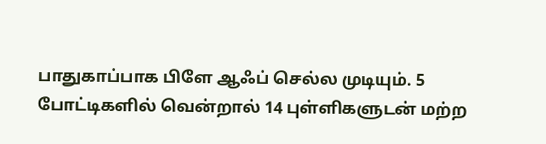பாதுகாப்பாக பிளே ஆஃப் செல்ல முடியும். 5 போட்டிகளில் வென்றால் 14 புள்ளிகளுடன் மற்ற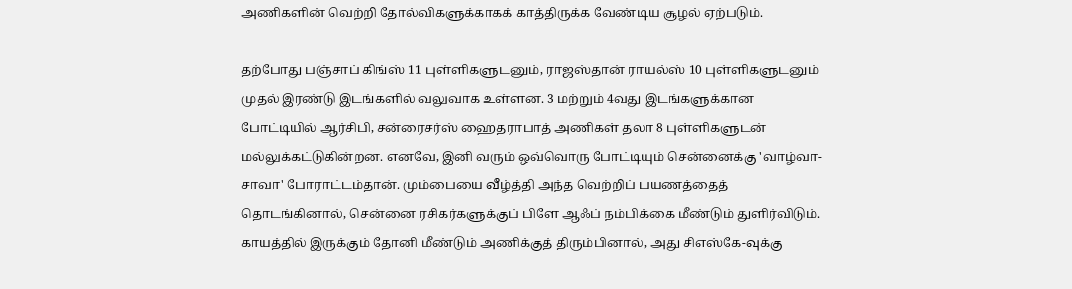அணிகளின் வெற்றி தோல்விகளுக்காகக் காத்திருக்க வேண்டிய சூழல் ஏற்படும்.

தற்போது பஞ்சாப் கிங்ஸ் 11 புள்ளிகளுடனும், ராஜஸ்தான் ராயல்ஸ் 10 புள்ளிகளுடனும் முதல் இரண்டு இடங்களில் வலுவாக உள்ளன. 3 மற்றும் 4வது இடங்களுக்கான போட்டியில் ஆர்சிபி, சன்ரைசர்ஸ் ஹைதராபாத் அணிகள் தலா 8 புள்ளிகளுடன் மல்லுக்கட்டுகின்றன. எனவே, இனி வரும் ஒவ்வொரு போட்டியும் சென்னைக்கு 'வாழ்வா-சாவா' போராட்டம்தான். மும்பையை வீழ்த்தி அந்த வெற்றிப் பயணத்தைத் தொடங்கினால், சென்னை ரசிகர்களுக்குப் பிளே ஆஃப் நம்பிக்கை மீண்டும் துளிர்விடும். காயத்தில் இருக்கும் தோனி மீண்டும் அணிக்குத் திரும்பினால், அது சிஎஸ்கே-வுக்கு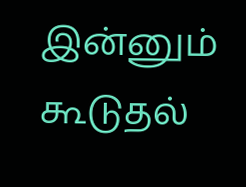இன்னும் கூடுதல்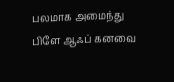பலமாக அமைந்து பிளே ஆஃப் கனவை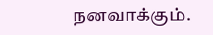நனவாக்கும்.